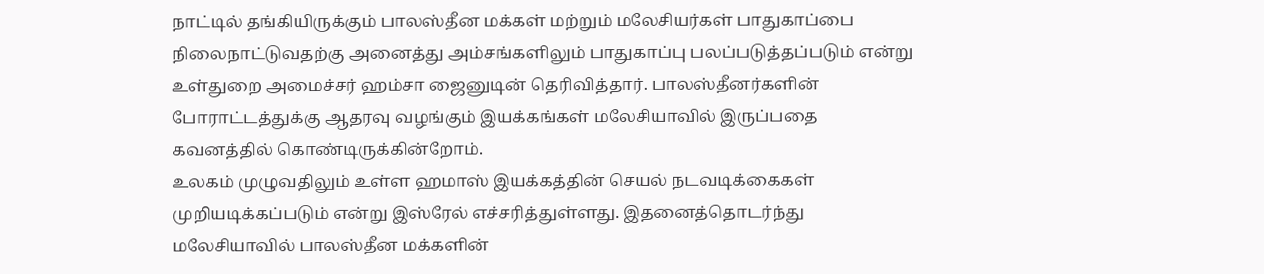நாட்டில் தங்கியிருக்கும் பாலஸ்தீன மக்கள் மற்றும் மலேசியர்கள் பாதுகாப்பை நிலைநாட்டுவதற்கு அனைத்து அம்சங்களிலும் பாதுகாப்பு பலப்படுத்தப்படும் என்று உள்துறை அமைச்சர் ஹம்சா ஜைனுடின் தெரிவித்தார். பாலஸ்தீனர்களின் போராட்டத்துக்கு ஆதரவு வழங்கும் இயக்கங்கள் மலேசியாவில் இருப்பதை கவனத்தில் கொண்டிருக்கின்றோம்.
உலகம் முழுவதிலும் உள்ள ஹமாஸ் இயக்கத்தின் செயல் நடவடிக்கைகள் முறியடிக்கப்படும் என்று இஸ்ரேல் எச்சரித்துள்ளது. இதனைத்தொடர்ந்து மலேசியாவில் பாலஸ்தீன மக்களின்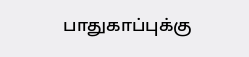பாதுகாப்புக்கு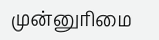முன்னுரிமை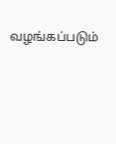வழங்கப்படும்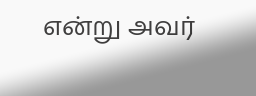என்று அவர்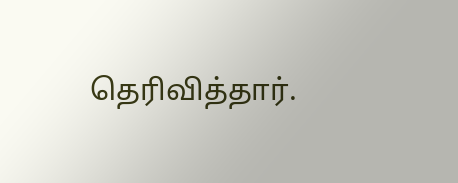தெரிவித்தார்.